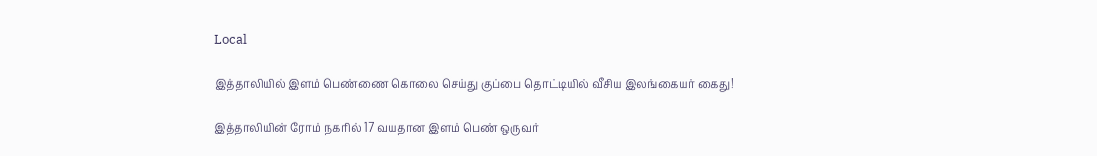Local

இத்தாலியில் இளம் பெண்ணை கொலை செய்து குப்பை தொட்டியில் வீசிய இலங்கையர் கைது!

இத்தாலியின் ரோம் நகரில் 17 வயதான இளம் பெண் ஒருவர்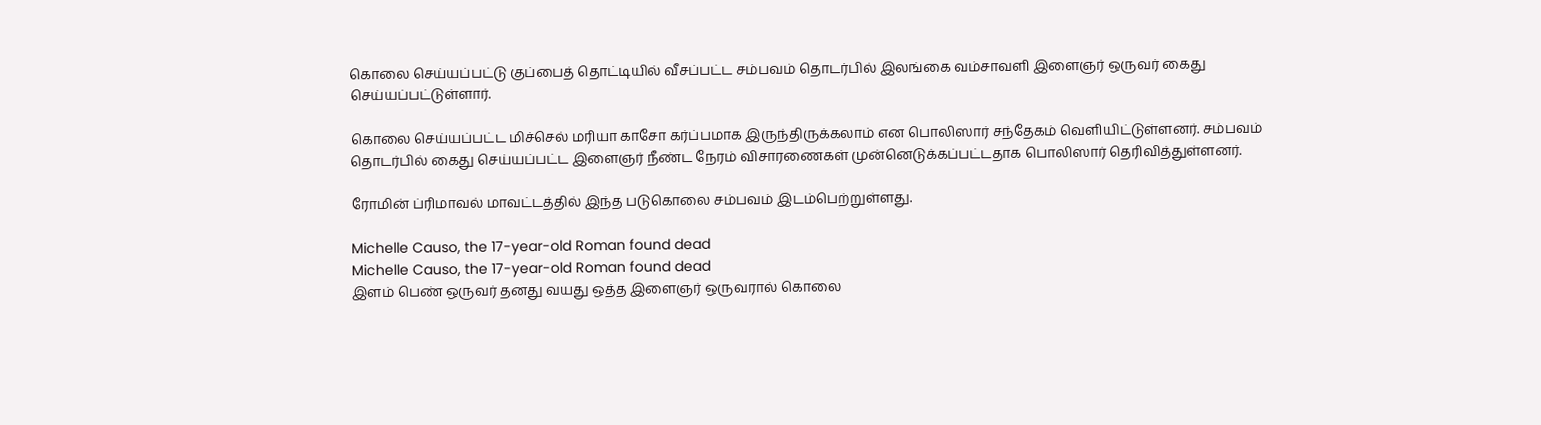கொலை செய்யப்பட்டு குப்பைத் தொட்டியில் வீசப்பட்ட சம்பவம் தொடர்பில் இலங்கை வம்சாவளி இளைஞர் ஒருவர் கைது செய்யப்பட்டுள்ளார்.

கொலை செய்யப்பட்ட மிச்செல் மரியா காசோ கர்ப்பமாக இருந்திருக்கலாம் என பொலிஸார் சந்தேகம் வெளியிட்டுள்ளனர். சம்பவம் தொடர்பில் கைது செய்யப்பட்ட இளைஞர் நீண்ட நேரம் விசாரணைகள் முன்னெடுக்கப்பட்டதாக பொலிஸார் தெரிவித்துள்ளனர்.

ரோமின் ப்ரிமாவல் மாவட்டத்தில் இந்த படுகொலை சம்பவம் இடம்பெற்றுள்ளது.

Michelle Causo, the 17-year-old Roman found dead
Michelle Causo, the 17-year-old Roman found dead
இளம் பெண் ஒருவர் தனது வயது ஒத்த இளைஞர் ஒருவரால் கொலை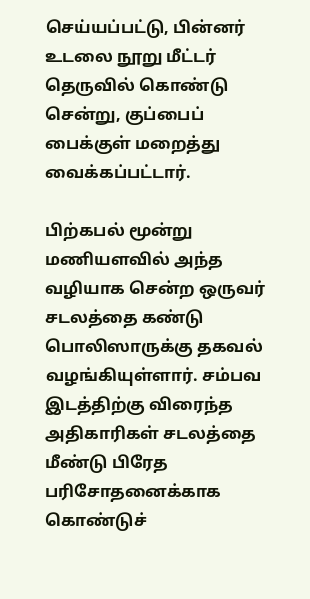செய்யப்பட்டு, பின்னர் உடலை நூறு மீட்டர் தெருவில் கொண்டு சென்று, குப்பைப் பைக்குள் மறைத்து வைக்கப்பட்டார்.

பிற்கபல் மூன்று மணியளவில் அந்த வழியாக சென்ற ஒருவர் சடலத்தை கண்டு பொலிஸாருக்கு தகவல் வழங்கியுள்ளார். சம்பவ இடத்திற்கு விரைந்த அதிகாரிகள் சடலத்தை மீண்டு பிரேத பரிசோதனைக்காக கொண்டுச்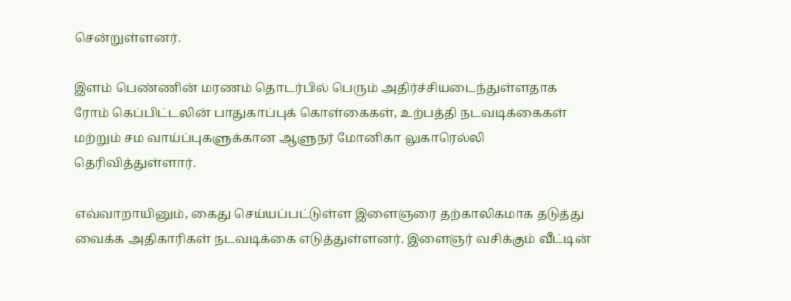சென்றுள்ளனர்.

இளம் பெண்ணின் மரணம் தொடர்பில் பெரும் அதிர்ச்சியடைந்துள்ளதாக ரோம் கெப்பிட்டலின் பாதுகாப்புக் கொள்கைகள், உற்பத்தி நடவடிக்கைகள் மற்றும் சம வாய்ப்புகளுக்கான ஆளுநர் மோனிகா லுகாரெல்லி தெரிவித்துள்ளார்.

எவ்வாறாயினும், கைது செய்யப்பட்டுள்ள இளைஞரை தற்காலிகமாக தடுத்து வைக்க அதிகாரிகள் நடவடிக்கை எடுத்துள்ளனர். இளைஞர் வசிக்கும் வீட்டின்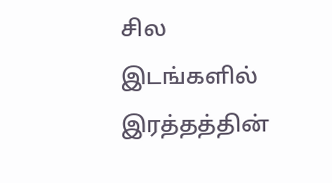சில இடங்களில் இரத்தத்தின்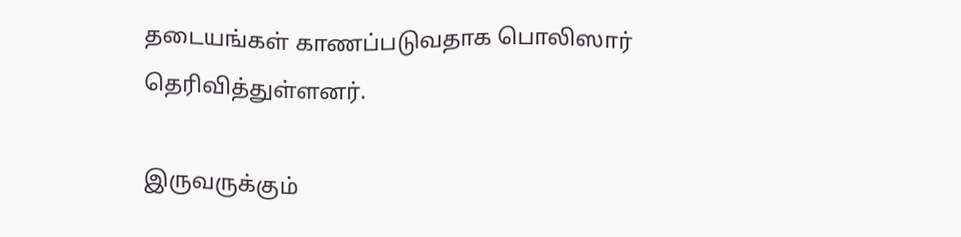தடையங்கள் காணப்படுவதாக பொலிஸார் தெரிவித்துள்ளனர்.

இருவருக்கும்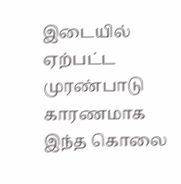இடையில் ஏற்பட்ட முரண்பாடு காரணமாக இந்த கொலை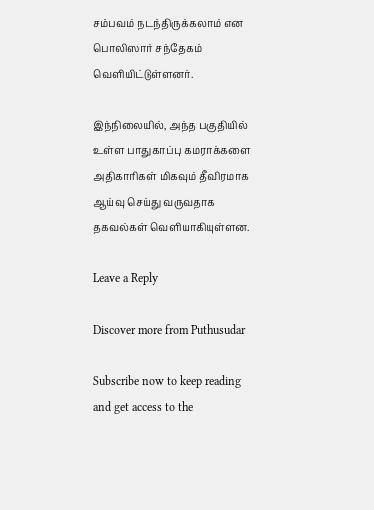சம்பவம் நடந்திருக்கலாம் என பொலிஸார் சந்தேகம் வெளியிட்டுள்ளனர்.

இந்நிலையில், அந்த பகுதியில் உள்ள பாதுகாப்பு கமராக்களை அதிகாரிகள் மிகவும் தீவிரமாக ஆய்வு செய்து வருவதாக தகவல்கள் வெளியாகியுள்ளன.

Leave a Reply

Discover more from Puthusudar

Subscribe now to keep reading and get access to the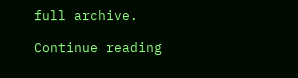full archive.

Continue reading